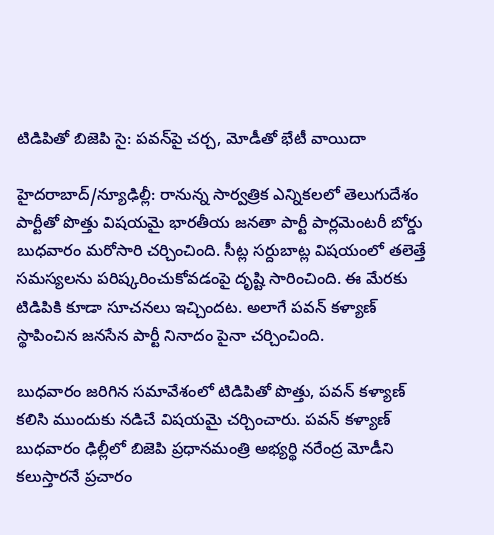టిడిపితో బిజెపి సై: పవన్‌పై చర్చ, మోడీతో భేటీ వాయిదా

హైదరాబాద్/న్యూఢిల్లీ: రానున్న సార్వత్రిక ఎన్నికలలో తెలుగుదేశం పార్టీతో పొత్తు విషయమై భారతీయ జనతా పార్టీ పార్లమెంటరీ బోర్డు బుధవారం మరోసారి చర్చించింది. సీట్ల సర్దుబాట్ల విషయంలో తలెత్తే సమస్యలను పరిష్కరించుకోవడంపై దృష్టి సారించింది. ఈ మేరకు టిడిపికి కూడా సూచనలు ఇచ్చిందట. అలాగే పవన్ కళ్యాణ్ స్థాపించిన జనసేన పార్టీ నినాదం పైనా చర్చించింది.

బుధవారం జరిగిన సమావేశంలో టిడిపితో పొత్తు, పవన్ కళ్యాణ్ కలిసి ముందుకు నడిచే విషయమై చర్చించారు. పవన్ కళ్యాణ్ బుధవారం ఢిల్లీలో బిజెపి ప్రధానమంత్రి అభ్యర్థి నరేంద్ర మోడీని కలుస్తారనే ప్రచారం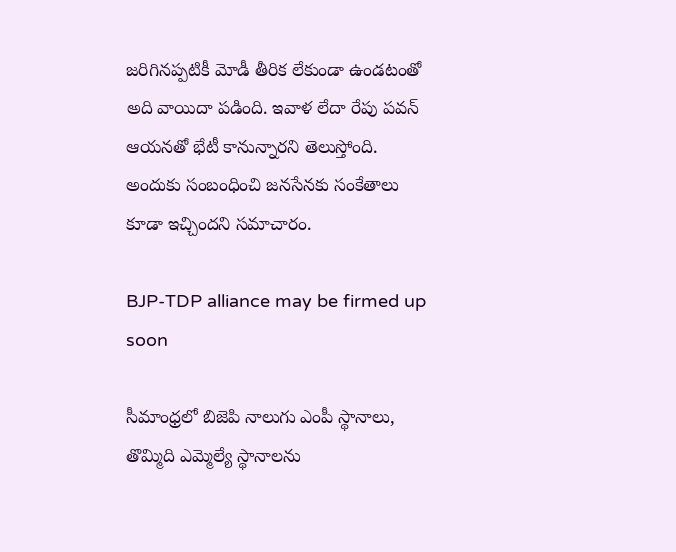జరిగినప్పటికీ మోడీ తీరిక లేకుండా ఉండటంతో అది వాయిదా పడింది. ఇవాళ లేదా రేపు పవన్ ఆయనతో భేటీ కానున్నారని తెలుస్తోంది. అందుకు సంబంధించి జనసేనకు సంకేతాలు కూడా ఇచ్చిందని సమాచారం.

BJP-TDP alliance may be firmed up soon

సీమాంధ్రలో బిజెపి నాలుగు ఎంపీ స్థానాలు, తొమ్మిది ఎమ్మెల్యే స్థానాలను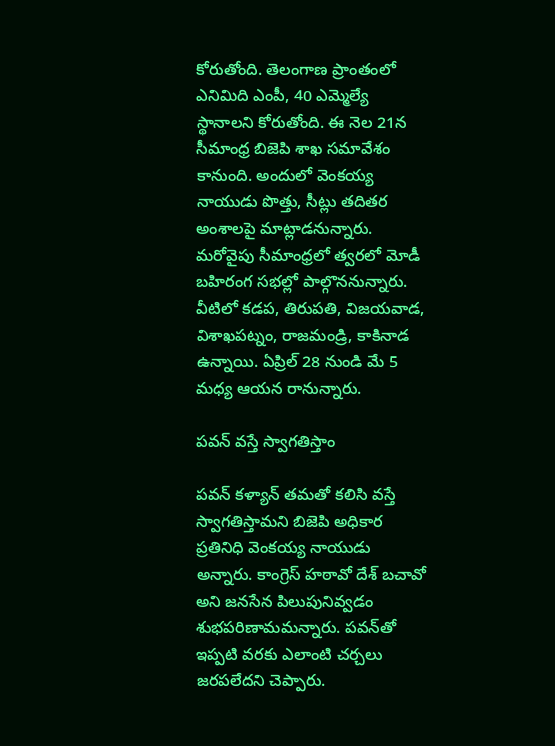కోరుతోంది. తెలంగాణ ప్రాంతంలో ఎనిమిది ఎంపీ, 40 ఎమ్మెల్యే స్థానాలని కోరుతోంది. ఈ నెల 21న సీమాంధ్ర బిజెపి శాఖ సమావేశం కానుంది. అందులో వెంకయ్య నాయుడు పొత్తు, సీట్లు తదితర అంశాలపై మాట్లాడనున్నారు. మరోవైపు సీమాంధ్రలో త్వరలో మోడీ బహిరంగ సభల్లో పాల్గొననున్నారు. వీటిలో కడప, తిరుపతి, విజయవాడ, విశాఖపట్నం, రాజమండ్రి, కాకినాడ ఉన్నాయి. ఏప్రిల్ 28 నుండి మే 5 మధ్య ఆయన రానున్నారు.

పవన్ వస్తే స్వాగతిస్తాం

పవన్ కళ్యాన్ తమతో కలిసి వస్తే స్వాగతిస్తామని బిజెపి అధికార ప్రతినిధి వెంకయ్య నాయుడు అన్నారు. కాంగ్రెస్ హఠావో దేశ్ బచావో అని జనసేన పిలుపునివ్వడం శుభపరిణామమన్నారు. పవన్‌తో ఇప్పటి వరకు ఎలాంటి చర్చలు జరపలేదని చెప్పారు.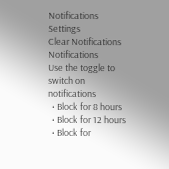Notifications
Settings
Clear Notifications
Notifications
Use the toggle to switch on notifications
  • Block for 8 hours
  • Block for 12 hours
  • Block for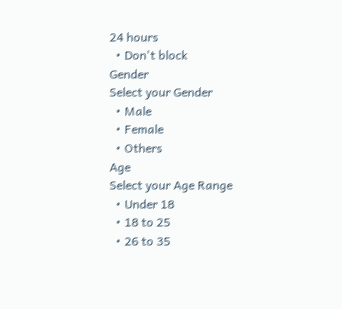24 hours
  • Don't block
Gender
Select your Gender
  • Male
  • Female
  • Others
Age
Select your Age Range
  • Under 18
  • 18 to 25
  • 26 to 35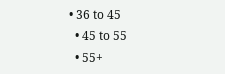• 36 to 45
  • 45 to 55
  • 55+